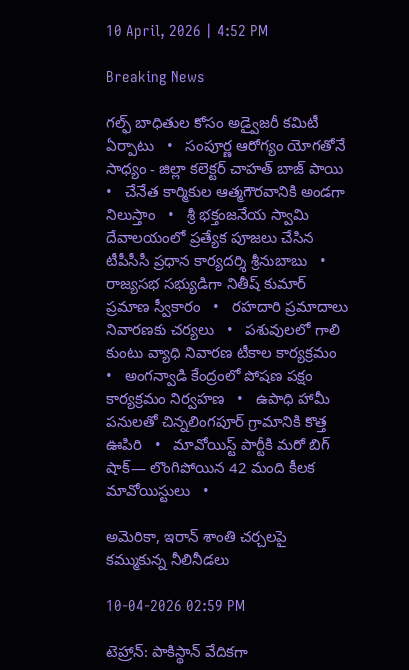10 April, 2026 | 4:52 PM

Breaking News

గల్ఫ్ బాధితుల కోసం అడ్వైజరీ కమిటీ ఏర్పాటు   •   సంపూర్ణ ఆరోగ్యం యోగతోనే సాధ్యం - జిల్లా కలెక్టర్ చాహత్ బాజ్ పాయి   •   చేనేత కార్మికుల ఆత్మగౌరవానికి అండగా నిలుస్తాం   •   శ్రీ భక్తంజనేయ స్వామి దేవాలయంలో ప్రత్యేక పూజలు చేసిన టీపీసీసీ ప్రధాన కార్యదర్శి శ్రీనుబాబు   •   రాజ్యసభ సభ్యుడిగా నితీష్ కుమార్ ప్రమాణ స్వీకారం   •   రహదారి ప్రమాదాలు నివారణకు చర్యలు   •   పశువులలో గాలి కుంటు వ్యాధి నివారణ టీకాల కార్యక్రమం   •   అంగన్వాడి కేంద్రంలో పోషణ పక్షం కార్యక్రమం నిర్వహణ   •   ఉపాధి హామీ పనులతో చిన్నలింగపూర్ గ్రామానికి కొత్త ఊపిరి   •   మావోయిస్ట్ పార్టీకి మరో బిగ్ షాక్— లొంగిపోయిన 42 మంది కీలక మావోయిస్టులు   •

అమెరికా, ఇరాన్ శాంతి చర్చలపై కమ్ముకున్న నీలినీడలు

10-04-2026 02:59 PM

టెహ్రాన్: పాకిస్థాన్ వేదికగా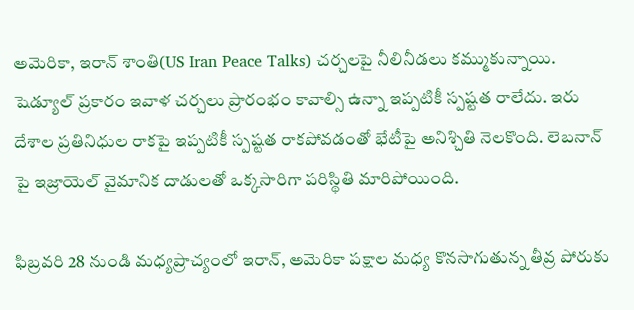అమెరికా, ఇరాన్ శాంతి(US Iran Peace Talks) చర్చలపై నీలినీడలు కమ్ముకున్నాయి. షెడ్యూల్ ప్రకారం ఇవాళ చర్చలు ప్రారంభం కావాల్సి ఉన్నా ఇప్పటికీ స్పష్టత రాలేదు. ఇరు దేశాల ప్రతినిధుల రాకపై ఇప్పటికీ స్పష్టత రాకపోవడంతో భేటీపై అనిశ్చితి నెలకొంది. లెబనాన్ పై ఇజ్రాయెల్ వైమానిక దాడులతో ఒక్కసారిగా పరిస్థితి మారిపోయింది.

ఫిబ్రవరి 28 నుండి మధ్యప్రాచ్యంలో ఇరాన్, అమెరికా పక్షాల మధ్య కొనసాగుతున్న తీవ్ర పోరుకు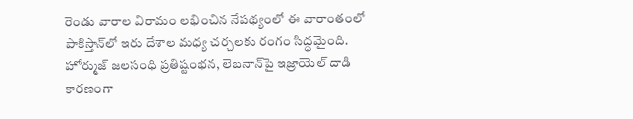రెండు వారాల విరామం లభించిన నేపథ్యంలో ఈ వారాంతంలో పాకిస్తాన్‌లో ఇరు దేశాల మధ్య చర్చలకు రంగం సిద్ధమైంది. హోర్ముజ్ జలసంధి ప్రతిష్టంభన, లెబనాన్‌పై ఇజ్రాయెల్ దాడి కారణంగా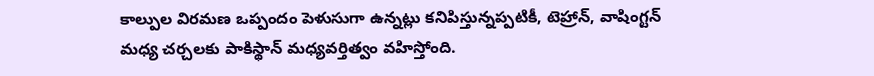కాల్పుల విరమణ ఒప్పందం పెళుసుగా ఉన్నట్లు కనిపిస్తున్నప్పటికీ, టెహ్రాన్, వాషింగ్టన్ మధ్య చర్చలకు పాకిస్థాన్ మధ్యవర్తిత్వం వహిస్తోంది.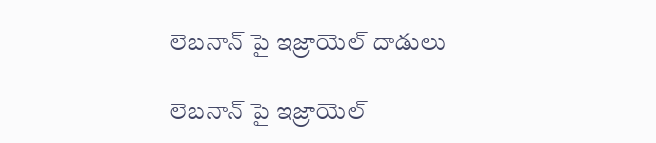లెబనాన్ పై ఇజ్రాయెల్ దాడులు

లెబనాన్ పై ఇజ్రాయెల్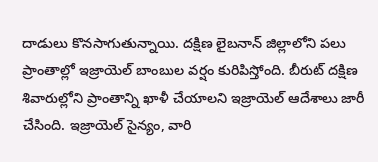దాడులు కొనసాగుతున్నాయి. దక్షిణ లైబనాన్ జిల్లాలోని పలు ప్రాంతాల్లో ఇజ్రాయెల్ బాంబుల వర్షం కురిపిస్తోంది. బీరుట్ దక్షిణ శివారుల్లోని ప్రాంతాన్ని ఖాళీ చేయాలని ఇజ్రాయెల్ ఆదేశాలు జారీ చేసింది. ఇజ్రాయెల్ సైన్యం, వారి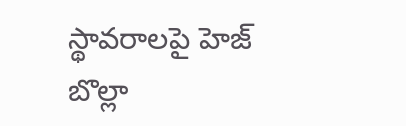స్థావరాలపై హెజ్ బొల్లా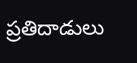ప్రతిదాడులు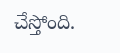చేస్తోంది.